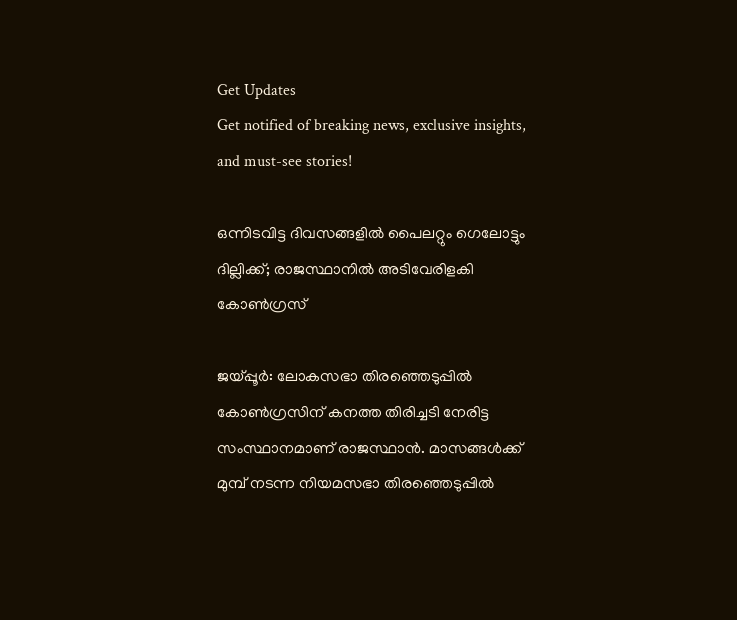Get Updates
Get notified of breaking news, exclusive insights, and must-see stories!

ഒന്നിടവിട്ട ദിവസങ്ങളിൽ പൈലറ്റും ഗെലോട്ടും ദില്ലിക്ക്; രാജസ്ഥാനിൽ അടിവേരിളകി കോൺഗ്രസ്

ജയ്പ്പൂർ: ലോകസഭാ തിരഞ്ഞെടുപ്പിൽ കോൺഗ്രസിന് കനത്ത തിരിച്ചടി നേരിട്ട സംസ്ഥാനമാണ് രാജസ്ഥാൻ. മാസങ്ങൾക്ക് മുമ്പ് നടന്ന നിയമസഭാ തിരഞ്ഞെടുപ്പിൽ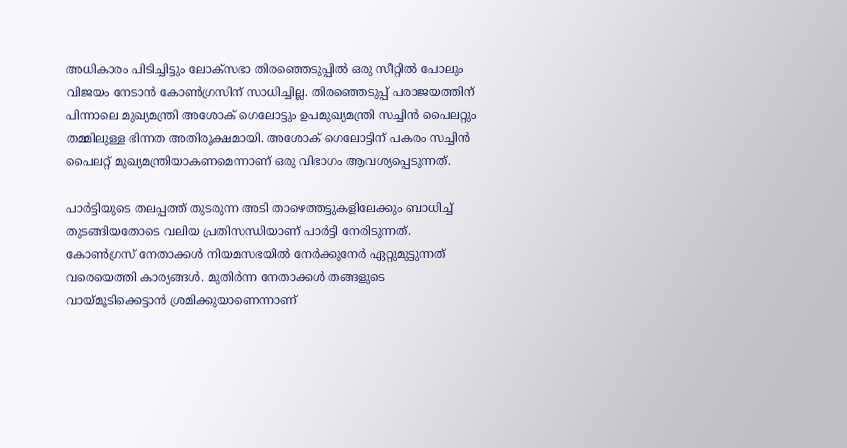അധികാരം പിടിച്ചിട്ടും ലോക്സഭാ തിരഞ്ഞെടുപ്പിൽ ഒരു സീറ്റിൽ പോലും വിജയം നേടാൻ കോൺഗ്രസിന് സാധിച്ചില്ല. തിരഞ്ഞെടുപ്പ് പരാജയത്തിന് പിന്നാലെ മുഖ്യമന്ത്രി അശോക് ഗെലോട്ടും ഉപമുഖ്യമന്ത്രി സച്ചിൻ പൈലറ്റും തമ്മിലുള്ള ഭിന്നത അതിരൂക്ഷമായി. അശോക് ഗെലോട്ടിന് പകരം സച്ചിൻ പൈലറ്റ് മുഖ്യമന്ത്രിയാകണമെന്നാണ് ഒരു വിഭാഗം ആവശ്യപ്പെടുന്നത്.

പാർട്ടിയുടെ തലപ്പത്ത് തുടരുന്ന അടി താഴെത്തട്ടുകളിലേക്കും ബാധിച്ച് തുടങ്ങിയതോടെ വലിയ പ്രതിസന്ധിയാണ് പാർട്ടി നേരിടുന്നത്. കോൺഗ്രസ് നേതാക്കൾ നിയമസഭയിൽ നേർക്കുനേർ ഏറ്റുമുട്ടുന്നത് വരെയെത്തി കാര്യങ്ങൾ. മുതിർന്ന നേതാക്കൾ തങ്ങളുടെ വായ്മൂടിക്കെട്ടാൻ ശ്രമിക്കുയാണെന്നാണ്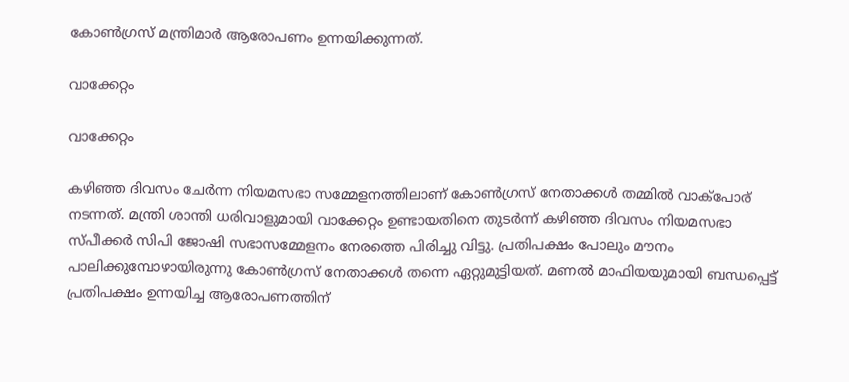കോൺഗ്രസ് മന്ത്രിമാർ ആരോപണം ഉന്നയിക്കുന്നത്.

വാക്കേറ്റം

വാക്കേറ്റം

കഴിഞ്ഞ ദിവസം ചേർന്ന നിയമസഭാ സമ്മേളനത്തിലാണ് കോൺഗ്രസ് നേതാക്കൾ തമ്മിൽ വാക്പോര് നടന്നത്. മന്ത്രി ശാന്തി ധരിവാളുമായി വാക്കേറ്റം ഉണ്ടായതിനെ തുടർന്ന് കഴിഞ്ഞ ദിവസം നിയമസഭാ സ്പീക്കർ സിപി ജോഷി സഭാസമ്മേളനം നേരത്തെ പിരിച്ചു വിട്ടു. പ്രതിപക്ഷം പോലും മൗനം പാലിക്കുമ്പോഴായിരുന്നു കോൺഗ്രസ് നേതാക്കൾ തന്നെ ഏറ്റുമുട്ടിയത്. മണൽ മാഫിയയുമായി ബന്ധപ്പെട്ട് പ്രതിപക്ഷം ഉന്നയിച്ച ആരോപണത്തിന്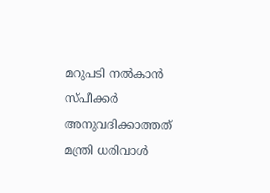മറുപടി നൽകാൻ സ്പീക്കർ അനുവദിക്കാത്തത് മന്ത്രി ധരിവാൾ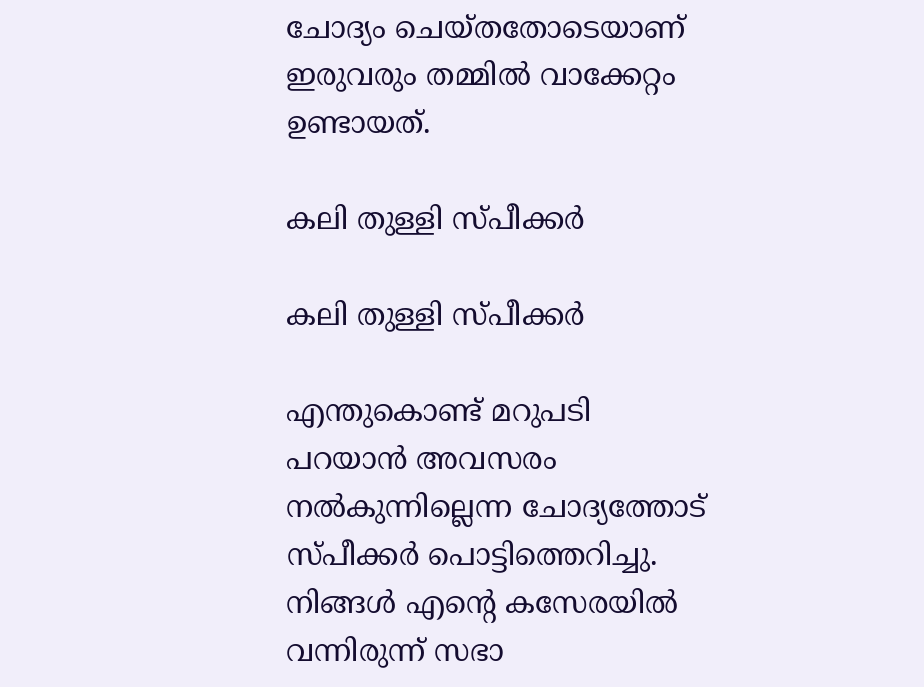ചോദ്യം ചെയ്തതോടെയാണ് ഇരുവരും തമ്മിൽ വാക്കേറ്റം ഉണ്ടായത്.

കലി തുള്ളി സ്പീക്കർ

കലി തുള്ളി സ്പീക്കർ

എന്തുകൊണ്ട് മറുപടി പറയാൻ അവസരം നൽകുന്നില്ലെന്ന ചോദ്യത്തോട് സ്പീക്കർ പൊട്ടിത്തെറിച്ചു. നിങ്ങൾ എന്റെ കസേരയിൽ വന്നിരുന്ന് സഭാ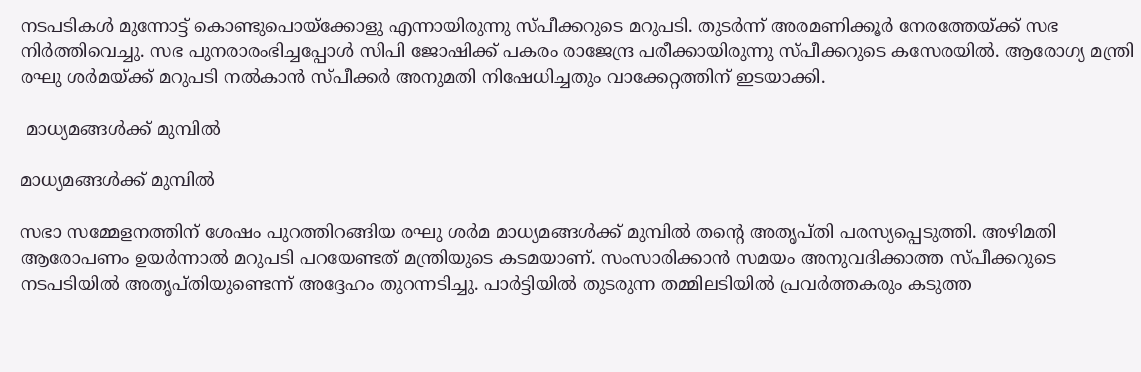നടപടികൾ മുന്നോട്ട് കൊണ്ടുപൊയ്ക്കോളു എന്നായിരുന്നു സ്പീക്കറുടെ മറുപടി. തുടർന്ന് അരമണിക്കൂർ നേരത്തേയ്ക്ക് സഭ നിർത്തിവെച്ചു. സഭ പുനരാരംഭിച്ചപ്പോൾ സിപി ജോഷിക്ക് പകരം രാജേന്ദ്ര പരീക്കായിരുന്നു സ്പീക്കറുടെ കസേരയിൽ. ആരോഗ്യ മന്ത്രി രഘു ശർമയ്ക്ക് മറുപടി നൽകാൻ സ്പീക്കർ അനുമതി നിഷേധിച്ചതും വാക്കേറ്റത്തിന് ഇടയാക്കി.

 മാധ്യമങ്ങൾക്ക് മുമ്പിൽ

മാധ്യമങ്ങൾക്ക് മുമ്പിൽ

സഭാ സമ്മേളനത്തിന് ശേഷം പുറത്തിറങ്ങിയ രഘു ശർമ മാധ്യമങ്ങൾക്ക് മുമ്പിൽ തന്റെ അതൃപ്തി പരസ്യപ്പെടുത്തി. അഴിമതി ആരോപണം ഉയർന്നാൽ മറുപടി പറയേണ്ടത് മന്ത്രിയുടെ കടമയാണ്. സംസാരിക്കാൻ സമയം അനുവദിക്കാത്ത സ്പീക്കറുടെ നടപടിയിൽ അതൃപ്തിയുണ്ടെന്ന് അദ്ദേഹം തുറന്നടിച്ചു. പാർട്ടിയിൽ തുടരുന്ന തമ്മിലടിയിൽ പ്രവർത്തകരും കടുത്ത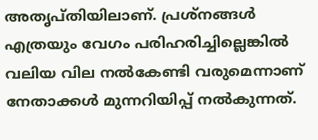അതൃപ്തിയിലാണ്. പ്രശ്നങ്ങൾ എത്രയും വേഗം പരിഹരിച്ചില്ലെങ്കിൽ വലിയ വില നൽകേണ്ടി വരുമെന്നാണ് നേതാക്കൾ മുന്നറിയിപ്പ് നൽകുന്നത്.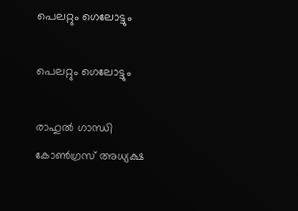പെലറ്റും ഗെലോട്ടും

പെലറ്റും ഗെലോട്ടും

രാഹുൽ ഗാന്ധി കോൺഗ്രസ് അധ്യക്ഷ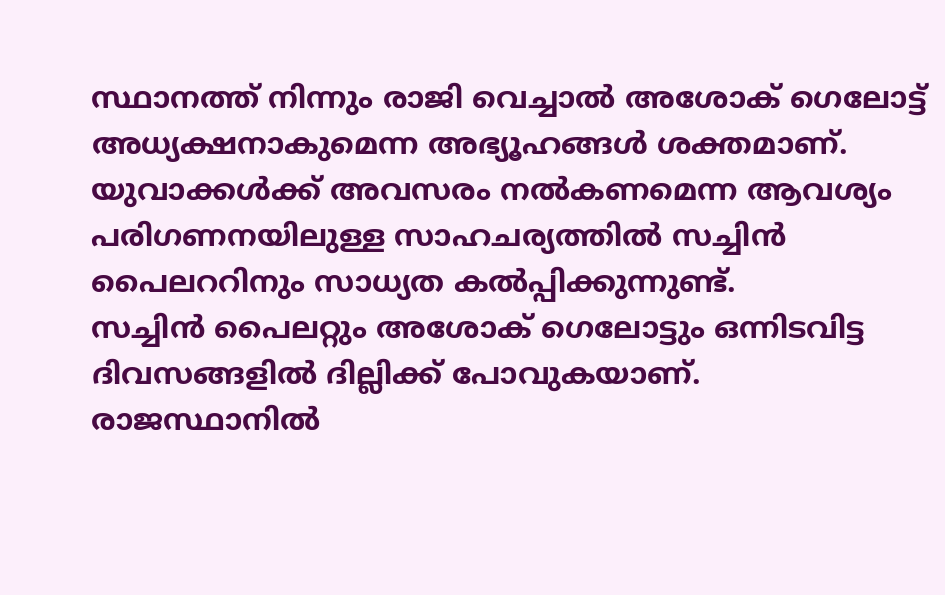സ്ഥാനത്ത് നിന്നും രാജി വെച്ചാൽ അശോക് ഗെലോട്ട് അധ്യക്ഷനാകുമെന്ന അഭ്യൂഹങ്ങൾ ശക്തമാണ്. യുവാക്കൾക്ക് അവസരം നൽകണമെന്ന ആവശ്യം പരിഗണനയിലുള്ള സാഹചര്യത്തിൽ സച്ചിൻ പൈലററിനും സാധ്യത കൽപ്പിക്കുന്നുണ്ട്.
സച്ചിൻ പൈലറ്റും അശോക് ഗെലോട്ടും ഒന്നിടവിട്ട ദിവസങ്ങളിൽ ദില്ലിക്ക് പോവുകയാണ്. രാജസ്ഥാനിൽ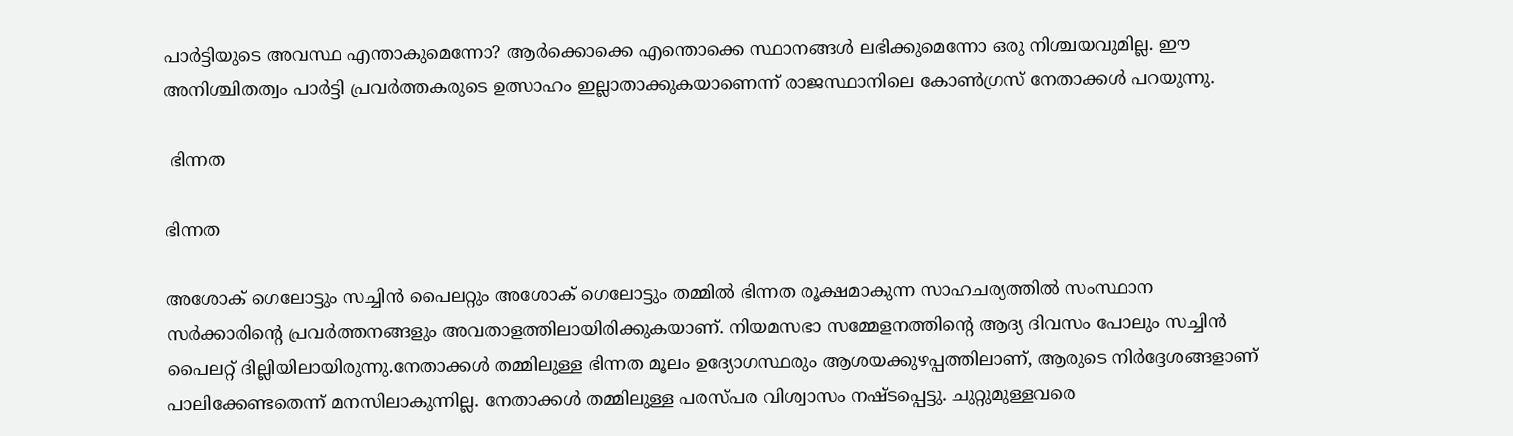പാർട്ടിയുടെ അവസ്ഥ എന്താകുമെന്നോ? ആർക്കൊക്കെ എന്തൊക്കെ സ്ഥാനങ്ങൾ ലഭിക്കുമെന്നോ ഒരു നിശ്ചയവുമില്ല. ഈ അനിശ്ചിതത്വം പാർട്ടി പ്രവർത്തകരുടെ ഉത്സാഹം ഇല്ലാതാക്കുകയാണെന്ന് രാജസ്ഥാനിലെ കോൺഗ്രസ് നേതാക്കൾ പറയുന്നു.

 ഭിന്നത

ഭിന്നത

അശോക് ഗെലോട്ടും സച്ചിൻ പൈലറ്റും അശോക് ഗെലോട്ടും തമ്മിൽ ഭിന്നത രൂക്ഷമാകുന്ന സാഹചര്യത്തിൽ സംസ്ഥാന സർക്കാരിന്റെ പ്രവർത്തനങ്ങളും അവതാളത്തിലായിരിക്കുകയാണ്. നിയമസഭാ സമ്മേളനത്തിന്റെ ആദ്യ ദിവസം പോലും സച്ചിൻ പൈലറ്റ് ദില്ലിയിലായിരുന്നു.നേതാക്കൾ തമ്മിലുള്ള ഭിന്നത മൂലം ഉദ്യോഗസ്ഥരും ആശയക്കുഴപ്പത്തിലാണ്, ആരുടെ നിർദ്ദേശങ്ങളാണ് പാലിക്കേണ്ടതെന്ന് മനസിലാകുന്നില്ല. നേതാക്കൾ തമ്മിലുള്ള പരസ്പര വിശ്വാസം നഷ്ടപ്പെട്ടു. ചുറ്റുമുള്ളവരെ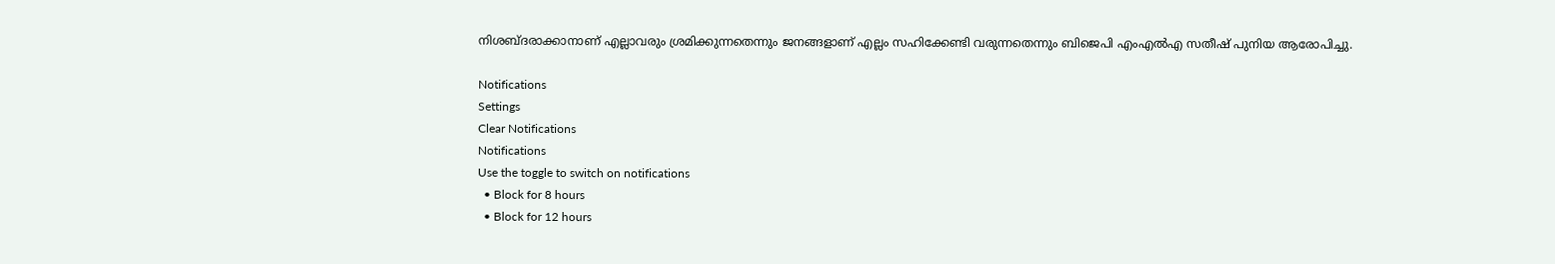നിശബ്ദരാക്കാനാണ് എല്ലാവരും ശ്രമിക്കുന്നതെന്നും ജനങ്ങളാണ് എല്ലം സഹിക്കേണ്ടി വരുന്നതെന്നും ബിജെപി എംഎൽഎ സതീഷ് പുനിയ ആരോപിച്ചു.

Notifications
Settings
Clear Notifications
Notifications
Use the toggle to switch on notifications
  • Block for 8 hours
  • Block for 12 hours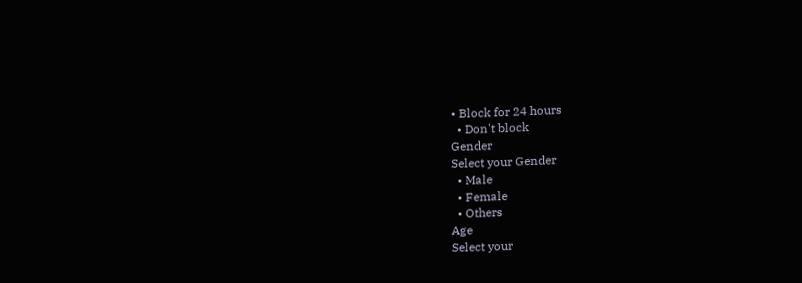• Block for 24 hours
  • Don't block
Gender
Select your Gender
  • Male
  • Female
  • Others
Age
Select your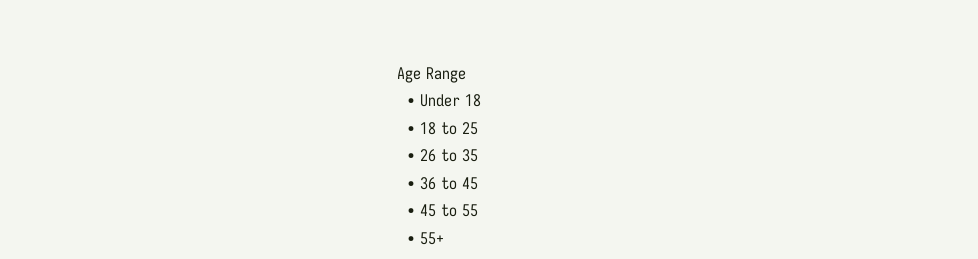Age Range
  • Under 18
  • 18 to 25
  • 26 to 35
  • 36 to 45
  • 45 to 55
  • 55+